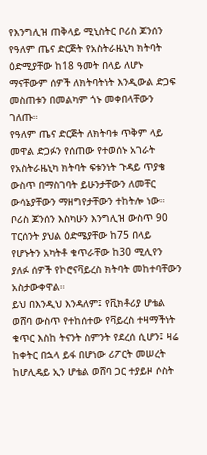የእንግሊዝ ጠቅላይ ሚኒስትር ቦሪስ ጆንሰን የዓለም ጤና ድርጅት የአስትራዜኒካ ክትባት ዕድሚያቸው ከ18 ዓመት በላይ ለሆኑ ማናቸውም ሰዎች ለክትባትነት እንዲውል ድጋፍ መስጠቱን በመልካም ጎኑ መቀበላቸውን ገለጡ።
የዓለም ጤና ድርጅት ለክትባቱ ጥቅም ላይ መዋል ድጋፉን የሰጠው የተወሰኑ አገራት የአስትራዜኒካ ክትባት ፍቱንነት ጉዳይ ጥያቄ ውስጥ በማስገባት ይሁንታቸውን ለመቸር ውሳኔያቸውን ማዘግየታቸውን ተከትሎ ነው።
ቦሪስ ጆንሰን እስካሁን እንግሊዝ ውስጥ 90 ፐርሰንት ያህል ዕድሜያቸው ከ75 በላይ የሆኑትን አካትቶ ቁጥራቸው ከ30 ሚሊየን ያለፉ ሰዎች የኮሮናቫይረስ ክትባት መከተባቸውን አስታውቀዋል።
ይህ በእንዲህ እንዳለም፤ የቪክቶሪያ ሆቴል ወሸባ ውስጥ የተከሰተው የቫይረስ ተዛማችነት ቁጥር እስከ ትናንት ስምንት የደረሰ ሲሆን፤ ዛሬ ከቀትር በኋላ ይፋ በሆነው ሪፖርት መሠረት ከሆሊዴይ ኢን ሆቴል ወሸባ ጋር ተያይዞ ሶስት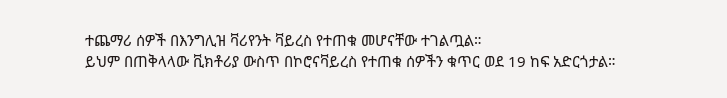ተጨማሪ ሰዎች በእንግሊዝ ቫሪየንት ቫይረስ የተጠቁ መሆናቸው ተገልጧል።
ይህም በጠቅላላው ቪክቶሪያ ውስጥ በኮሮናቫይረስ የተጠቁ ሰዎችን ቁጥር ወደ 19 ከፍ አድርጎታል።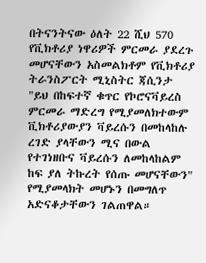በትናንትናው ዕለት 22 ሺህ 570 የቪክቶሪያ ነዋሪዎች ምርመራ ያደረጉ መሆናቸውን አስመልክቶም የቪክቶሪያ ትራንስፖርት ሚኒስትር ጃሲንታ "ይህ በከፍተኛ ቁጥር የኮሮናቫይረስ ምርመራ ማድረግ የሚያመለክተውም ቪክቶሪያውያን ቫይረሱን በመከላከሉ ረገድ ያላቸውን ሚና በውል የተገነዘቡና ቫይረሱን ለመከላከልም ከፍ ያለ ትኩረት የሰጡ መሆናቸውን" የሚያመላክት መሆኑን በመግለጥ አድናቆታቸውን ገልጠዋል።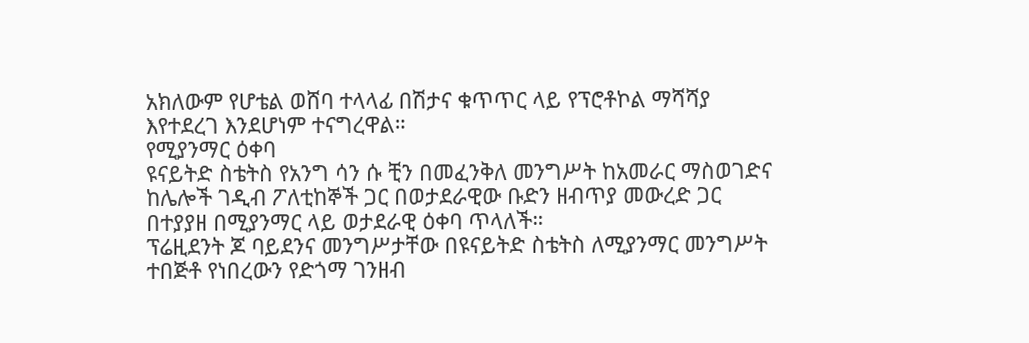አክለውም የሆቴል ወሸባ ተላላፊ በሽታና ቁጥጥር ላይ የፕሮቶኮል ማሻሻያ እየተደረገ እንደሆነም ተናግረዋል።
የሚያንማር ዕቀባ
ዩናይትድ ስቴትስ የአንግ ሳን ሱ ቺን በመፈንቅለ መንግሥት ከአመራር ማስወገድና ከሌሎች ገዲብ ፖለቲከኞች ጋር በወታደራዊው ቡድን ዘብጥያ መውረድ ጋር በተያያዘ በሚያንማር ላይ ወታደራዊ ዕቀባ ጥላለች።
ፕሬዚደንት ጆ ባይደንና መንግሥታቸው በዩናይትድ ስቴትስ ለሚያንማር መንግሥት ተበጅቶ የነበረውን የድጎማ ገንዘብ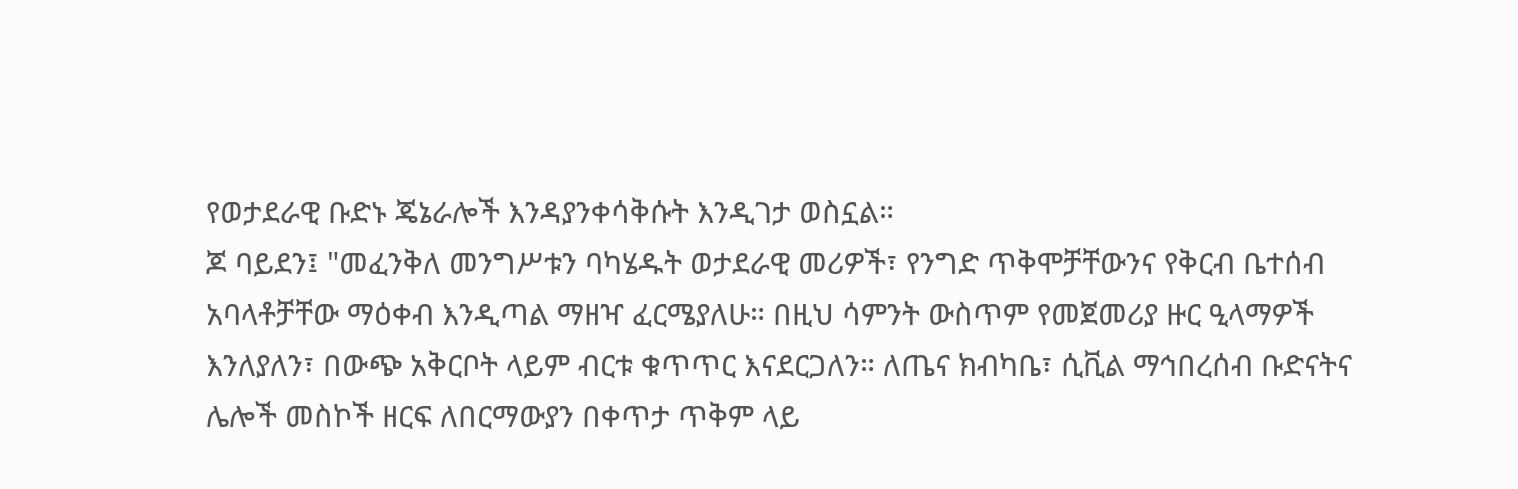የወታደራዊ ቡድኑ ጄኔራሎች እንዳያንቀሳቅሱት እንዲገታ ወስኗል።
ጆ ባይደን፤ "መፈንቅለ መንግሥቱን ባካሄዱት ወታደራዊ መሪዎች፣ የንግድ ጥቅሞቻቸውንና የቅርብ ቤተሰብ አባላቶቻቸው ማዕቀብ እንዲጣል ማዘዣ ፈርሜያለሁ። በዚህ ሳምንት ውስጥም የመጀመሪያ ዙር ዒላማዎች እንለያለን፣ በውጭ አቅርቦት ላይም ብርቱ ቁጥጥር እናደርጋለን። ለጤና ክብካቤ፣ ሲቪል ማኅበረሰብ ቡድናትና ሌሎች መስኮች ዘርፍ ለበርማውያን በቀጥታ ጥቅም ላይ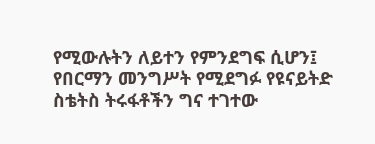የሚውሉትን ለይተን የምንደግፍ ሲሆን፤ የበርማን መንግሥት የሚደግፉ የዩናይትድ ስቴትስ ትሩፋቶችን ግና ተገተው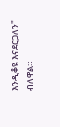እንዲቆዩ እናደርጋለን" ብለዋል።